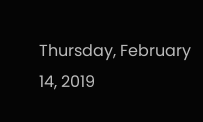Thursday, February 14, 2019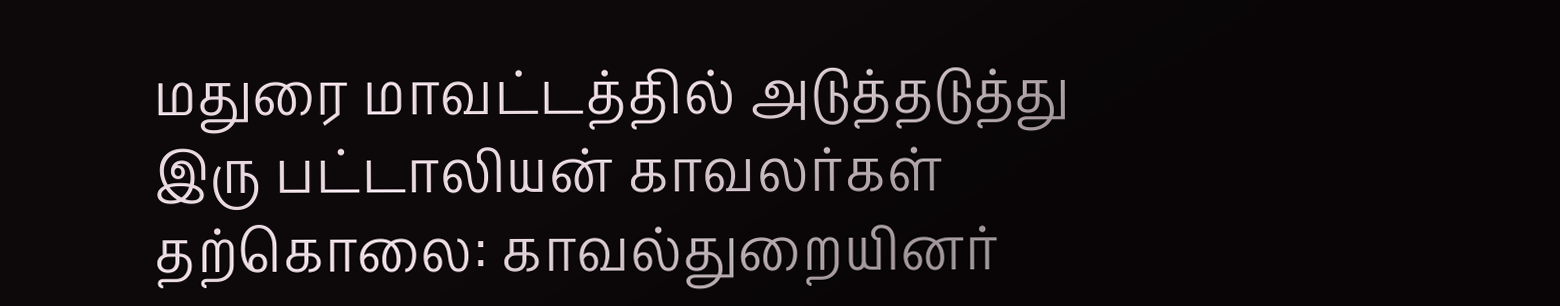மதுரை மாவட்டத்தில் அடுத்தடுத்து இரு பட்டாலியன் காவலர்கள் தற்கொலை: காவல்துறையினர்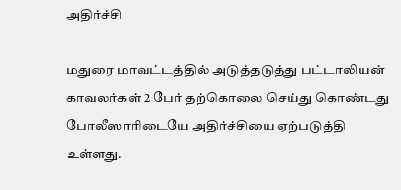அதிர்ச்சி

மதுரை மாவட்டத்தில் அடுத்தடுத்து பட்டாலியன் காவலர்கள் 2 பேர் தற்கொலை செய்து கொண்டது போலீஸாரிடையே அதிர்ச்சியை ஏற்படுத்தி உள்ளது.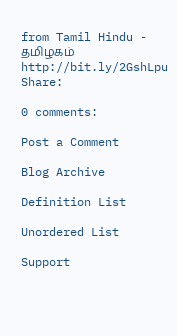from Tamil Hindu - தமிழகம் http://bit.ly/2GshLpu
Share:

0 comments:

Post a Comment

Blog Archive

Definition List

Unordered List

Support